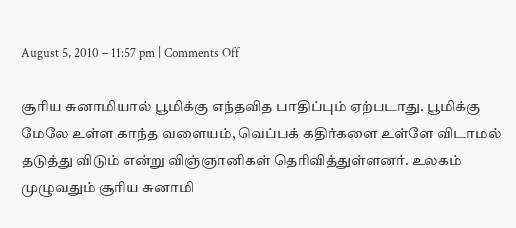August 5, 2010 – 11:57 pm | Comments Off

சூரிய சுனாமியால் பூமிக்கு எந்தவித பாதிப்பும் ஏற்படாது. பூமிக்கு மேலே உள்ள காந்த வளையம், வெப்பக் கதிர்களை உள்ளே விடாமல் தடுத்து விடும் என்று விஞ்ஞானிகள் தெரிவித்துள்ளனர். உலகம் முழுவதும் சூரிய சுனாமி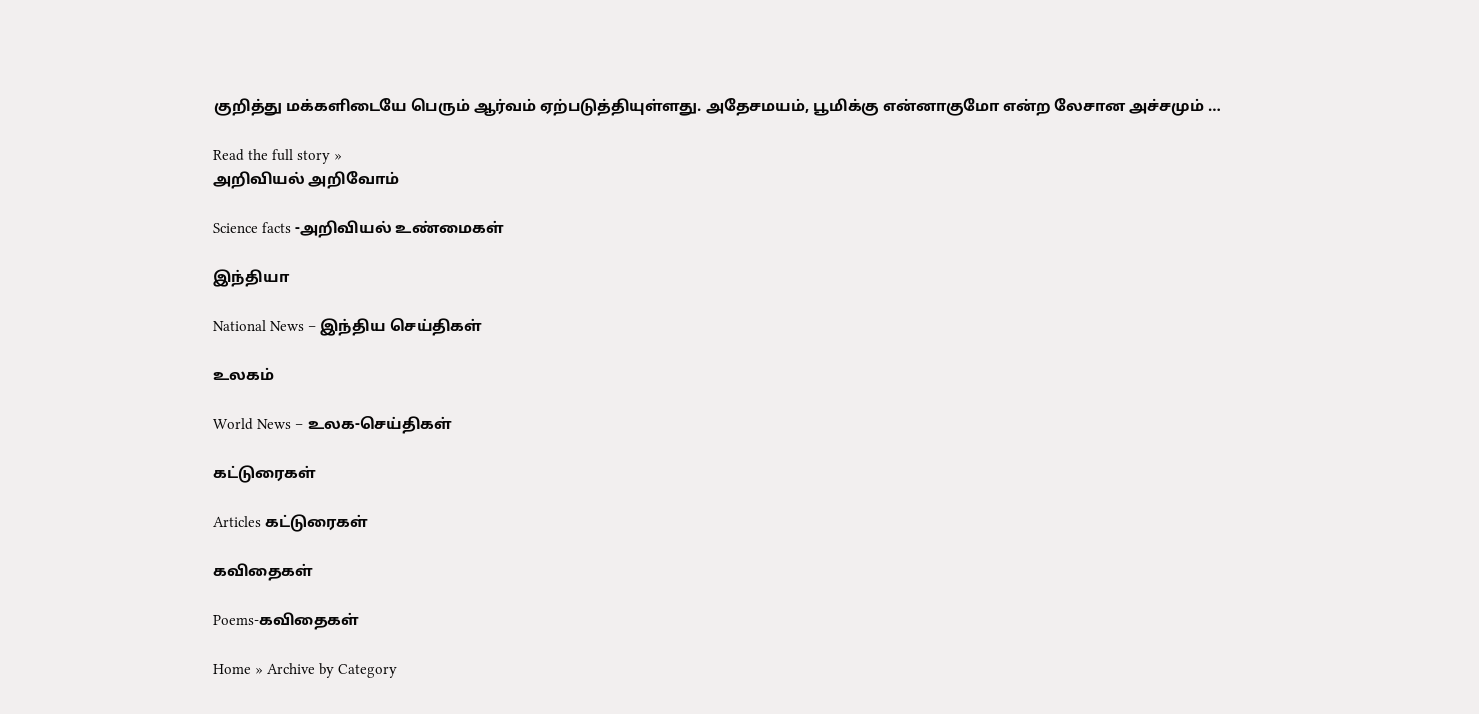குறித்து மக்களிடையே பெரும் ஆர்வம் ஏற்படுத்தியுள்ளது. அதேசமயம், பூமிக்கு என்னாகுமோ என்ற லேசான அச்சமும் …

Read the full story »
அறிவியல் அறிவோம்

Science facts -அறிவியல் உண்மைகள்

இந்தியா

National News – இந்திய செய்திகள்

உலகம்

World News – உலக-செய்திகள்

கட்டுரைகள்

Articles கட்டுரைகள்

கவிதைகள்

Poems-கவிதைகள்

Home » Archive by Category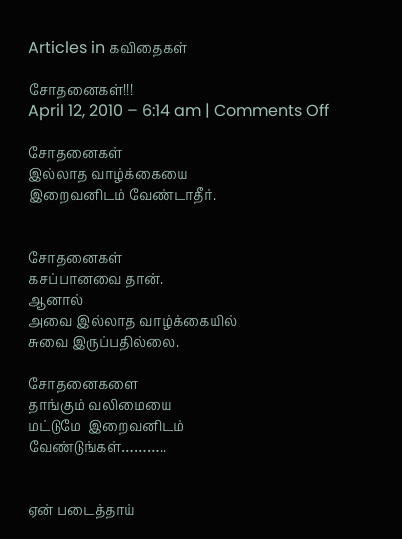Articles in கவிதைகள்

சோதனைகள்!!!
April 12, 2010 – 6:14 am | Comments Off

சோதனைகள்
இல்லாத வாழ்க்கையை
இறைவனிடம் வேண்டாதீர்.


சோதனைகள்
கசப்பானவை தான்.
ஆனால்
அவை இல்லாத வாழ்க்கையில்
சுவை இருப்பதில்லை.

சோதனைகளை
தாங்கும் வலிமையை
மட்டுமே  இறைவனிடம்
வேண்டுங்கள்………..


ஏன் படைத்தாய்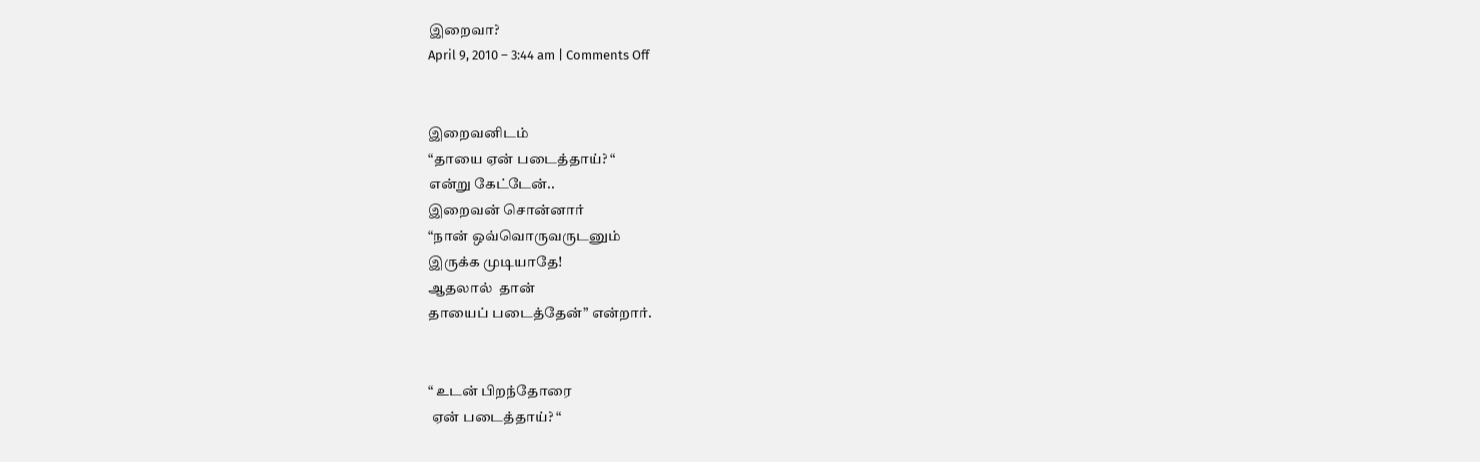இறைவா?
April 9, 2010 – 3:44 am | Comments Off


இறைவனிடம்
“தாயை ஏன் படைத்தாய்? “
என்று கேட்டேன்..
இறைவன் சொன்னார்
“நான் ஒவ்வொருவருடனும்
இருக்க முடியாதே!
ஆதலால்  தான்
தாயைப் படைத்தேன்” என்றார்.


“ உடன் பிறந்தோரை
 ஏன் படைத்தாய்? “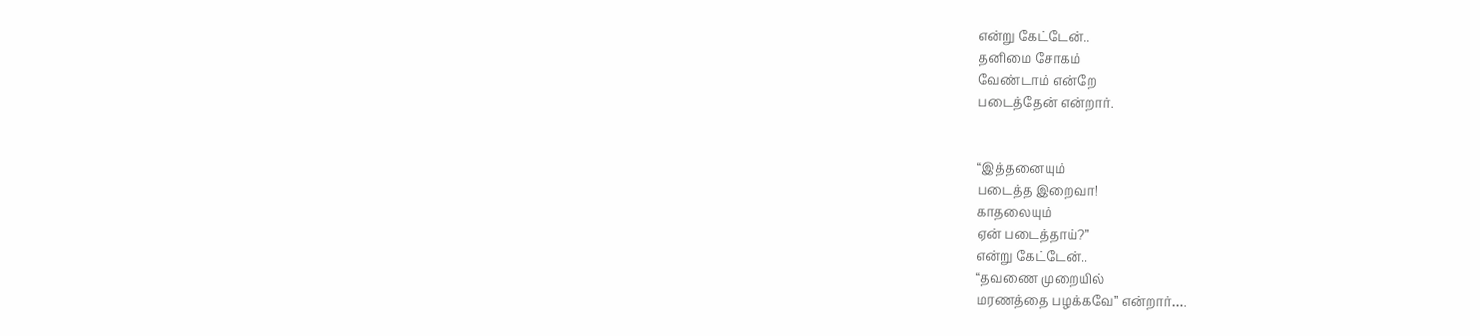என்று கேட்டேன்..
தனிமை சோகம்
வேண்டாம் என்றே
படைத்தேன் என்றார்.


“இத்தனையும்
படைத்த இறைவா!
காதலையும்
ஏன் படைத்தாய்?”
என்று கேட்டேன்..
“தவணை முறையில்
மரணத்தை பழக்கவே” என்றார்….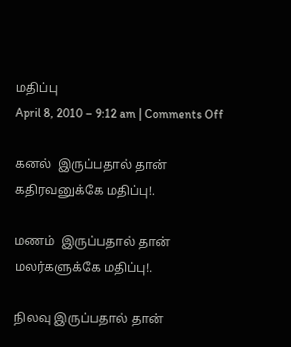மதிப்பு
April 8, 2010 – 9:12 am | Comments Off

கனல்  இருப்பதால் தான்
கதிரவனுக்கே மதிப்பு!.

மணம்  இருப்பதால் தான்
மலர்களுக்கே மதிப்பு!.

நிலவு இருப்பதால் தான்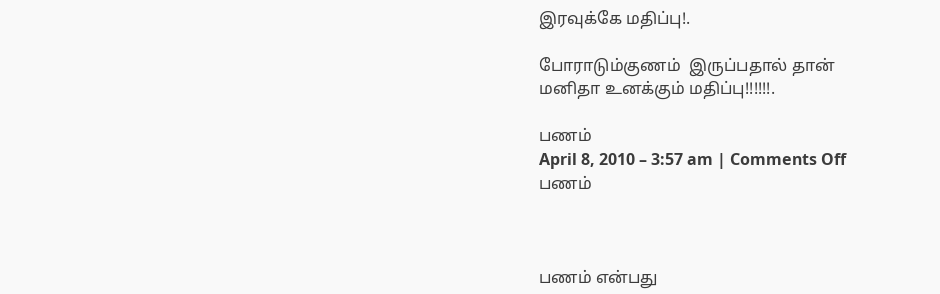இரவுக்கே மதிப்பு!.

போராடும்குணம்  இருப்பதால் தான்
மனிதா உனக்கும் மதிப்பு!!!!!!.

பணம்
April 8, 2010 – 3:57 am | Comments Off
பணம்



பணம் என்பது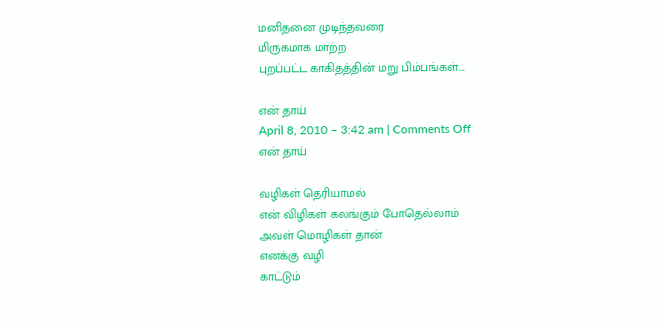மனிதனை முடிந்தவரை
மிருகமாக மாற்ற
புறப்பட்ட காகிதத்தின் மறு பிம்பங்கள்….

என் தாய்
April 8, 2010 – 3:42 am | Comments Off
என் தாய்

வழிகள் தெரியாமல்
என் விழிகள் கலங்கும் போதெல்லாம்
அவள் மொழிகள் தான்
எனக்கு வழி
காட்டும்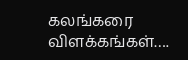கலங்கரை விளக்கங்கள்….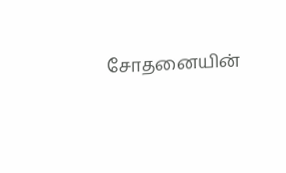சோதனையின்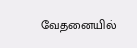வேதனையில்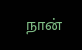நான்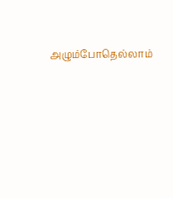அழும்போதெல்லாம்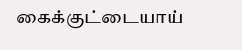கைக்குட்டையாய்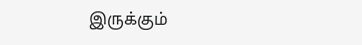இருக்கும்